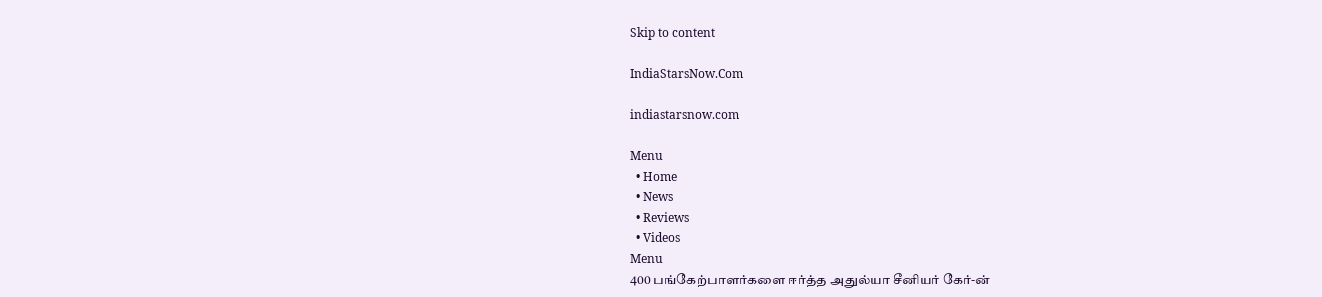Skip to content

IndiaStarsNow.Com

indiastarsnow.com

Menu
  • Home
  • News
  • Reviews
  • Videos
Menu
400 பங்கேற்பாளர்களை ஈர்த்த அதுல்யா சீனியர் கேர்-ன்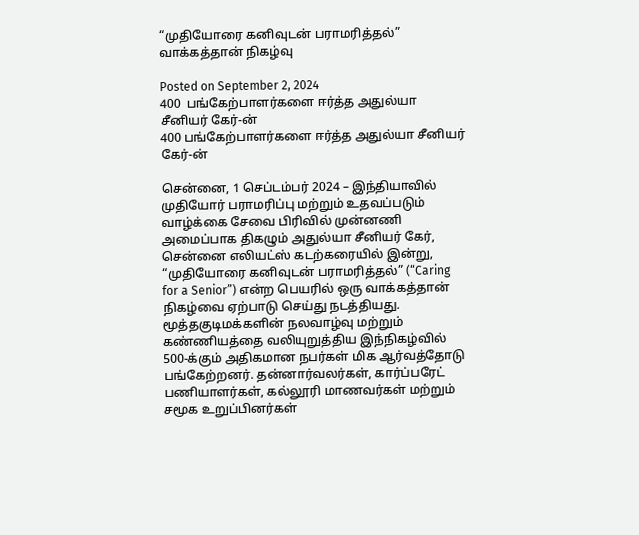“முதியோரை கனிவுடன் பராமரித்தல்” வாக்கத்தான் நிகழ்வு

Posted on September 2, 2024
400  பங்கேற்பாளர்களை ஈர்த்த அதுல்யா சீனியர் கேர்-ன்
400 பங்கேற்பாளர்களை ஈர்த்த அதுல்யா சீனியர் கேர்-ன்

சென்னை, 1 செப்டம்பர் 2024 – இந்தியாவில் முதியோர் பராமரிப்பு மற்றும் உதவப்படும் வாழ்க்கை சேவை பிரிவில் முன்னணி அமைப்பாக திகழும் அதுல்யா சீனியர் கேர், சென்னை எலியட்ஸ் கடற்கரையில் இன்று, “முதியோரை கனிவுடன் பராமரித்தல்” (“Caring for a Senior”) என்ற பெயரில் ஒரு வாக்கத்தான் நிகழ்வை ஏற்பாடு செய்து நடத்தியது. மூத்தகுடிமக்களின் நலவாழ்வு மற்றும் கண்ணியத்தை வலியுறுத்திய இந்நிகழ்வில் 500-க்கும் அதிகமான நபர்கள் மிக ஆர்வத்தோடு பங்கேற்றனர். தன்னார்வலர்கள், கார்ப்பரேட் பணியாளர்கள், கல்லூரி மாணவர்கள் மற்றும் சமூக உறுப்பினர்கள்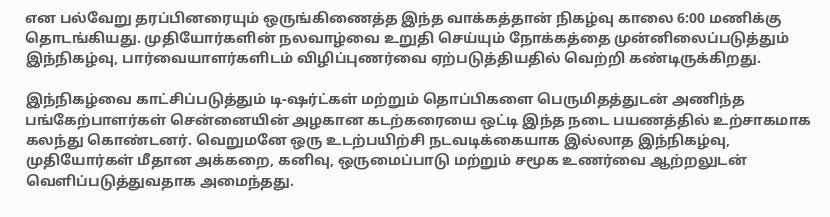என பல்வேறு தரப்பினரையும் ஒருங்கிணைத்த இந்த வாக்கத்தான் நிகழ்வு காலை 6:00 மணிக்கு தொடங்கியது. முதியோர்களின் நலவாழ்வை உறுதி செய்யும் நோக்கத்தை முன்னிலைப்படுத்தும் இந்நிகழ்வு, பார்வையாளர்களிடம் விழிப்புணர்வை ஏற்படுத்தியதில் வெற்றி கண்டிருக்கிறது.

இந்நிகழ்வை காட்சிப்படுத்தும் டி-ஷர்ட்கள் மற்றும் தொப்பிகளை பெருமிதத்துடன் அணிந்த பங்கேற்பாளர்கள் சென்னையின் அழகான கடற்கரையை ஒட்டி இந்த நடை பயணத்தில் உற்சாகமாக கலந்து கொண்டனர். வெறுமனே ஒரு உடற்பயிற்சி நடவடிக்கையாக இல்லாத இந்நிகழ்வு, முதியோர்கள் மீதான அக்கறை, கனிவு, ஒருமைப்பாடு மற்றும் சமூக உணர்வை ஆற்றலுடன் வெளிப்படுத்துவதாக அமைந்தது.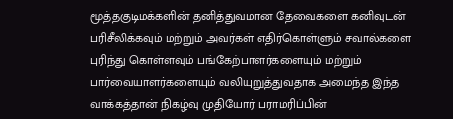மூத்தகுடிமக்களின் தனித்துவமான தேவைகளை கனிவுடன் பரிசீலிக்கவும் மற்றும் அவர்கள் எதிர்கொள்ளும் சவால்களை புரிந்து கொள்ளவும் பங்கேற்பாளர்களையும் மற்றும் பார்வையாளர்களையும் வலியுறுத்துவதாக அமைந்த இந்த வாக்கத்தான் நிகழ்வு முதியோர் பராமரிப்பின்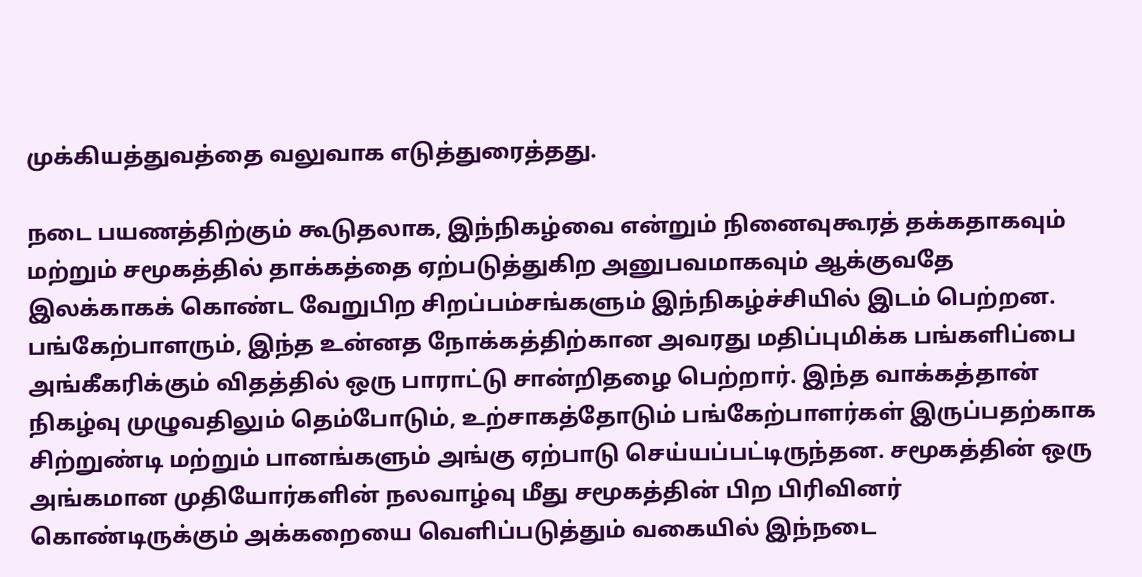முக்கியத்துவத்தை வலுவாக எடுத்துரைத்தது.

நடை பயணத்திற்கும் கூடுதலாக, இந்நிகழ்வை என்றும் நினைவுகூரத் தக்கதாகவும் மற்றும் சமூகத்தில் தாக்கத்தை ஏற்படுத்துகிற அனுபவமாகவும் ஆக்குவதே இலக்காகக் கொண்ட வேறுபிற சிறப்பம்சங்களும் இந்நிகழ்ச்சியில் இடம் பெற்றன. பங்கேற்பாளரும், இந்த உன்னத நோக்கத்திற்கான அவரது மதிப்புமிக்க பங்களிப்பை அங்கீகரிக்கும் விதத்தில் ஒரு பாராட்டு சான்றிதழை பெற்றார். இந்த வாக்கத்தான் நிகழ்வு முழுவதிலும் தெம்போடும், உற்சாகத்தோடும் பங்கேற்பாளர்கள் இருப்பதற்காக சிற்றுண்டி மற்றும் பானங்களும் அங்கு ஏற்பாடு செய்யப்பட்டிருந்தன. சமூகத்தின் ஒரு அங்கமான முதியோர்களின் நலவாழ்வு மீது சமூகத்தின் பிற பிரிவினர் கொண்டிருக்கும் அக்கறையை வெளிப்படுத்தும் வகையில் இந்நடை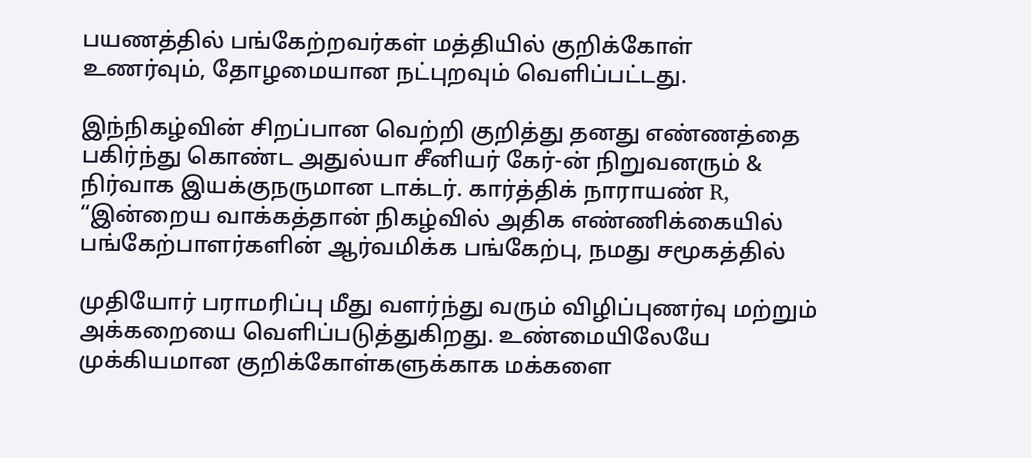பயணத்தில் பங்கேற்றவர்கள் மத்தியில் குறிக்கோள் உணர்வும், தோழமையான நட்புறவும் வெளிப்பட்டது.

இந்நிகழ்வின் சிறப்பான வெற்றி குறித்து தனது எண்ணத்தை பகிர்ந்து கொண்ட அதுல்யா சீனியர் கேர்-ன் நிறுவனரும் & நிர்வாக இயக்குநருமான டாக்டர். கார்த்திக் நாராயண் R, “இன்றைய வாக்கத்தான் நிகழ்வில் அதிக எண்ணிக்கையில் பங்கேற்பாளர்களின் ஆர்வமிக்க பங்கேற்பு, நமது சமூகத்தில்

முதியோர் பராமரிப்பு மீது வளர்ந்து வரும் விழிப்புணர்வு மற்றும் அக்கறையை வெளிப்படுத்துகிறது. உண்மையிலேயே முக்கியமான குறிக்கோள்களுக்காக மக்களை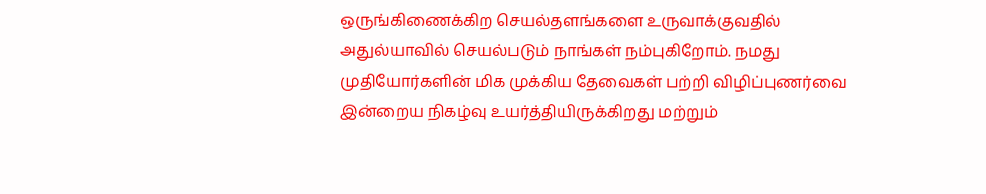ஒருங்கிணைக்கிற செயல்தளங்களை உருவாக்குவதில் அதுல்யாவில் செயல்படும் நாங்கள் நம்புகிறோம். நமது முதியோர்களின் மிக முக்கிய தேவைகள் பற்றி விழிப்புணர்வை இன்றைய நிகழ்வு உயர்த்தியிருக்கிறது மற்றும்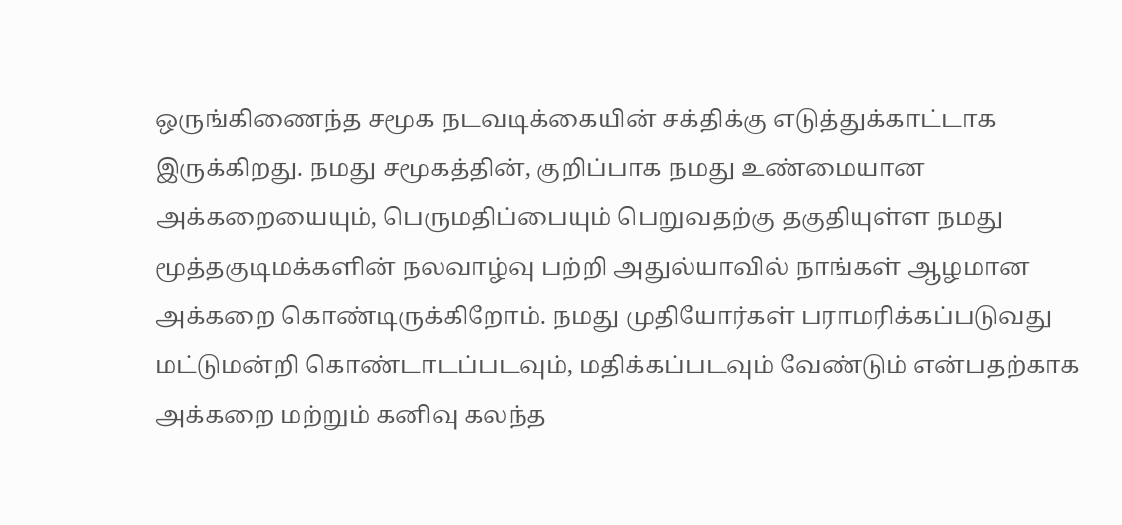ஒருங்கிணைந்த சமூக நடவடிக்கையின் சக்திக்கு எடுத்துக்காட்டாக இருக்கிறது. நமது சமூகத்தின், குறிப்பாக நமது உண்மையான அக்கறையையும், பெருமதிப்பையும் பெறுவதற்கு தகுதியுள்ள நமது மூத்தகுடிமக்களின் நலவாழ்வு பற்றி அதுல்யாவில் நாங்கள் ஆழமான அக்கறை கொண்டிருக்கிறோம். நமது முதியோர்கள் பராமரிக்கப்படுவது மட்டுமன்றி கொண்டாடப்படவும், மதிக்கப்படவும் வேண்டும் என்பதற்காக அக்கறை மற்றும் கனிவு கலந்த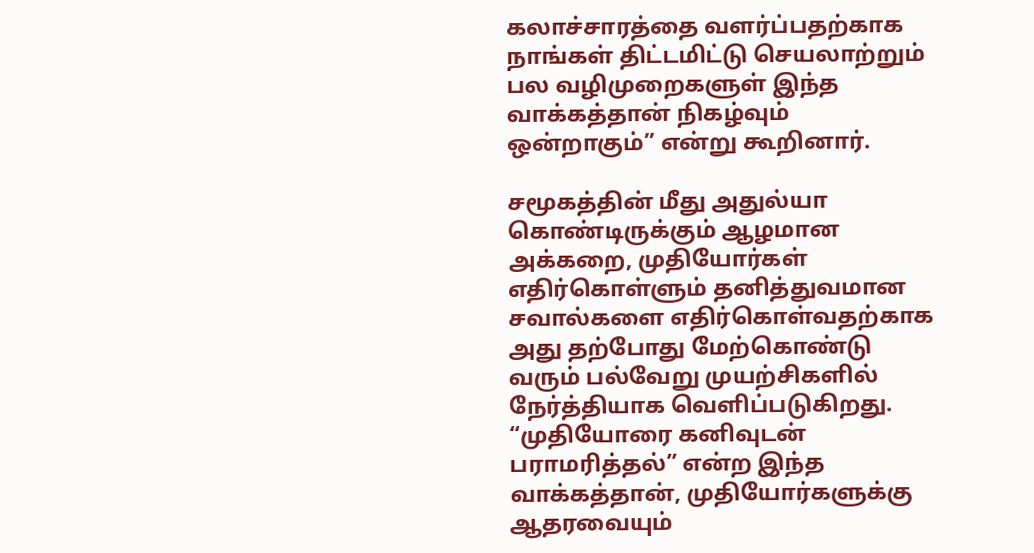கலாச்சாரத்தை வளர்ப்பதற்காக நாங்கள் திட்டமிட்டு செயலாற்றும் பல வழிமுறைகளுள் இந்த வாக்கத்தான் நிகழ்வும் ஒன்றாகும்” என்று கூறினார்.

சமூகத்தின் மீது அதுல்யா கொண்டிருக்கும் ஆழமான அக்கறை, முதியோர்கள் எதிர்கொள்ளும் தனித்துவமான சவால்களை எதிர்கொள்வதற்காக அது தற்போது மேற்கொண்டு வரும் பல்வேறு முயற்சிகளில் நேர்த்தியாக வெளிப்படுகிறது. “முதியோரை கனிவுடன் பராமரித்தல்” என்ற இந்த வாக்கத்தான், முதியோர்களுக்கு ஆதரவையும்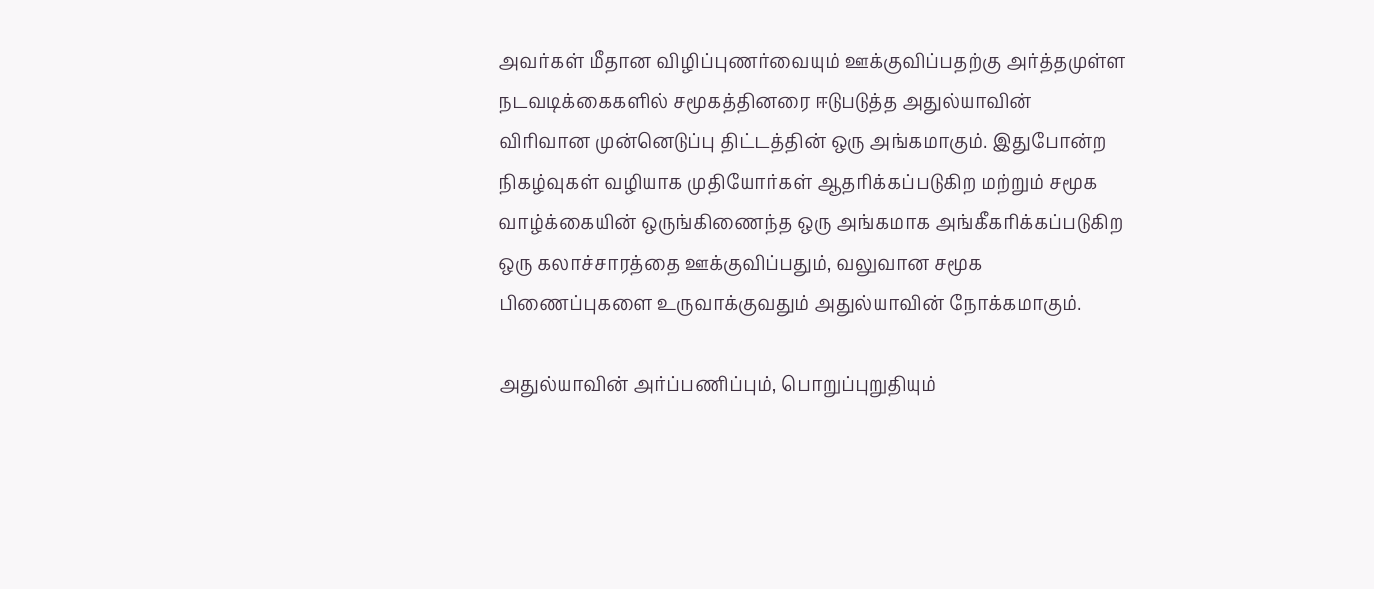அவர்கள் மீதான விழிப்புணர்வையும் ஊக்குவிப்பதற்கு அர்த்தமுள்ள நடவடிக்கைகளில் சமூகத்தினரை ஈடுபடுத்த அதுல்யாவின் விரிவான முன்னெடுப்பு திட்டத்தின் ஒரு அங்கமாகும். இதுபோன்ற நிகழ்வுகள் வழியாக முதியோர்கள் ஆதரிக்கப்படுகிற மற்றும் சமூக வாழ்க்கையின் ஒருங்கிணைந்த ஒரு அங்கமாக அங்கீகரிக்கப்படுகிற ஒரு கலாச்சாரத்தை ஊக்குவிப்பதும், வலுவான சமூக பிணைப்புகளை உருவாக்குவதும் அதுல்யாவின் நோக்கமாகும்.

அதுல்யாவின் அர்ப்பணிப்பும், பொறுப்புறுதியும்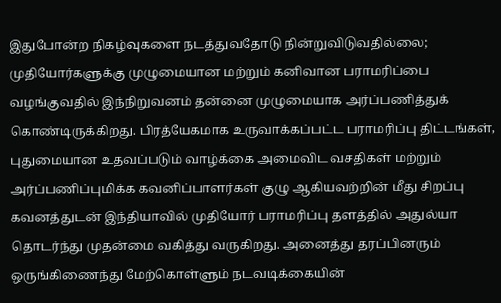இதுபோன்ற நிகழ்வுகளை நடத்துவதோடு நின்றுவிடுவதில்லை; முதியோர்களுக்கு முழுமையான மற்றும் கனிவான பராமரிப்பை வழங்குவதில் இந்நிறுவனம் தன்னை முழுமையாக அர்ப்பணித்துக் கொண்டிருக்கிறது. பிரத்யேகமாக உருவாக்கப்பட்ட பராமரிப்பு திட்டங்கள், புதுமையான உதவப்படும் வாழ்க்கை அமைவிட வசதிகள் மற்றும் அர்ப்பணிப்புமிக்க கவனிப்பாளர்கள் குழு ஆகியவற்றின் மீது சிறப்பு கவனத்துடன் இந்தியாவில் முதியோர் பராமரிப்பு தளத்தில் அதுல்யா தொடர்ந்து முதன்மை வகித்து வருகிறது. அனைத்து தரப்பினரும் ஒருங்கிணைந்து மேற்கொள்ளும் நடவடிக்கையின்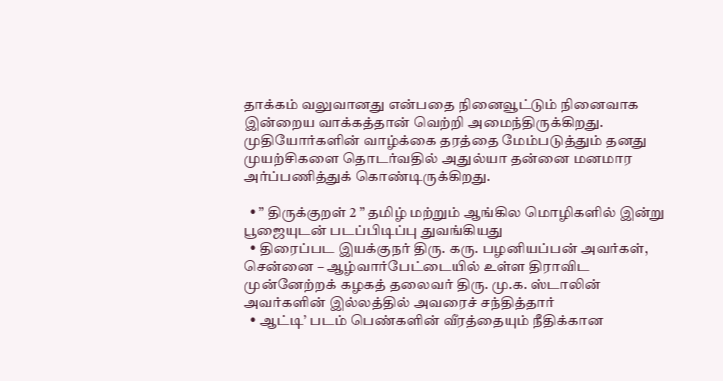தாக்கம் வலுவானது என்பதை நினைவூட்டும் நினைவாக இன்றைய வாக்கத்தான் வெற்றி அமைந்திருக்கிறது. முதியோர்களின் வாழ்க்கை தரத்தை மேம்படுத்தும் தனது முயற்சிகளை தொடர்வதில் அதுல்யா தன்னை மனமார அர்ப்பணித்துக் கொண்டிருக்கிறது.

  • ” திருக்குறள் 2 ” தமிழ் மற்றும் ஆங்கில மொழிகளில் இன்று பூஜையுடன் படப்பிடிப்பு துவங்கியது
  • திரைப்பட இயக்குநர் திரு. கரு. பழனியப்பன் அவர்கள், சென்னை – ஆழ்வார்பேட்டையில் உள்ள திராவிட முன்னேற்றக் கழகத் தலைவர் திரு. மு.க. ஸ்டாலின் அவர்களின் இல்லத்தில் அவரைச் சந்தித்தார்
  • ஆட்டி’ படம் பெண்களின் வீரத்தையும் நீதிக்கான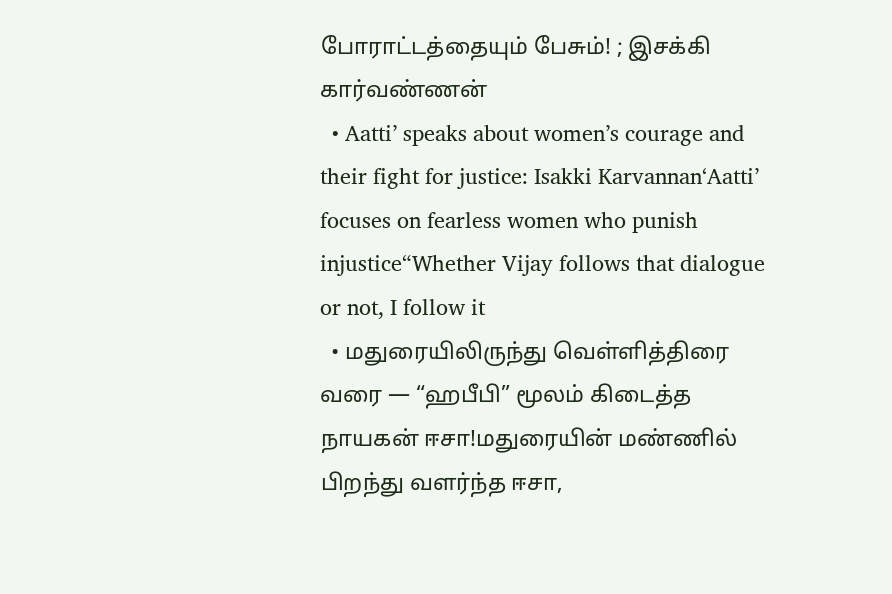போராட்டத்தையும் பேசும்! ; இசக்கி கார்வண்ணன்
  • Aatti’ speaks about women’s courage and their fight for justice: Isakki Karvannan‘Aatti’ focuses on fearless women who punish injustice“Whether Vijay follows that dialogue or not, I follow it
  • மதுரையிலிருந்து வெள்ளித்திரை வரை — “ஹபீபி” மூலம் கிடைத்த நாயகன் ஈசா!மதுரையின் மண்ணில் பிறந்து வளர்ந்த ஈசா,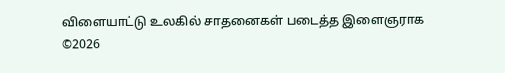விளையாட்டு உலகில் சாதனைகள் படைத்த இளைஞராக
©2026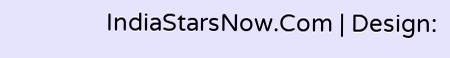IndiaStarsNow.Com | Design: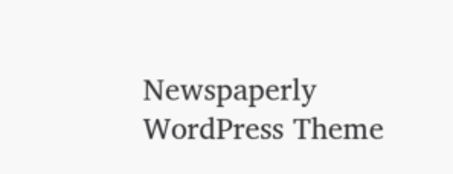Newspaperly WordPress Theme